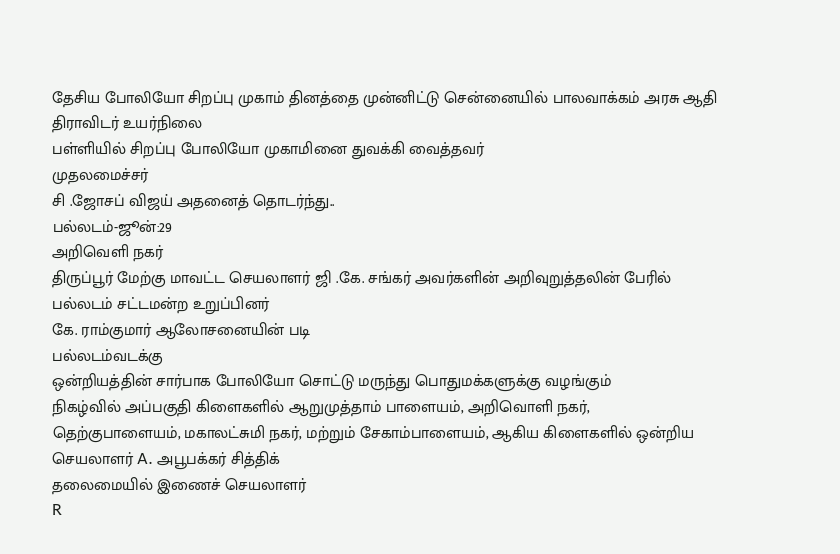தேசிய போலியோ சிறப்பு முகாம் தினத்தை முன்னிட்டு சென்னையில் பாலவாக்கம் அரசு ஆதி திராவிடர் உயர்நிலை
பள்ளியில் சிறப்பு போலியோ முகாமினை துவக்கி வைத்தவர்
முதலமைச்சர்
சி .ஜோசப் விஜய் அதனைத் தொடர்ந்து..
பல்லடம்-ஜூன்:29
அறிவெளி நகர்
திருப்பூர் மேற்கு மாவட்ட செயலாளர் ஜி .கே. சங்கர் அவர்களின் அறிவுறுத்தலின் பேரில்
பல்லடம் சட்டமன்ற உறுப்பினர்
கே. ராம்குமார் ஆலோசனையின் படி
பல்லடம்வடக்கு
ஒன்றியத்தின் சார்பாக போலியோ சொட்டு மருந்து பொதுமக்களுக்கு வழங்கும்
நிகழ்வில் அப்பகுதி கிளைகளில் ஆறுமுத்தாம் பாளையம், அறிவொளி நகர், தெற்குபாளையம், மகாலட்சுமி நகர், மற்றும் சேகாம்பாளையம், ஆகிய கிளைகளில் ஒன்றிய செயலாளர் A. அபூபக்கர் சித்திக்
தலைமையில் இணைச் செயலாளர்
R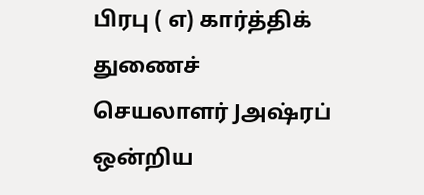பிரபு ( எ) கார்த்திக் துணைச் செயலாளர் Jஅஷ்ரப் ஒன்றிய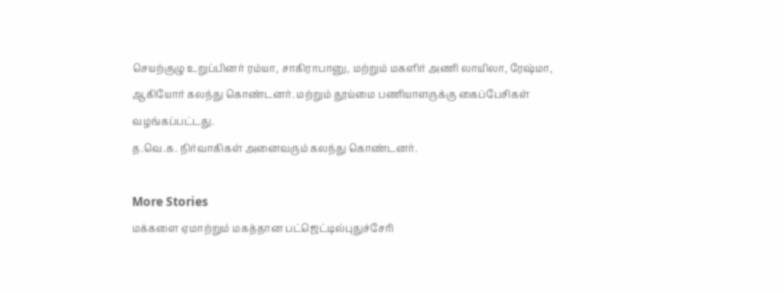செயற்குழு உறுப்பினர் ரம்யா, சாகிராபானு, மற்றும் மகளிர் அணி லாயிலா, ரேஷ்மா, ஆகியோர் கலந்து கொண்டனர். மற்றும் தூய்மை பணியாளருக்கு கைப்பேசிகள் வழங்கப்பட்டது.
த.வெ.க. நிர்வாகிகள் அனைவரும் கலந்து கொண்டனர்.

More Stories
மக்களை ஏமாற்றும் மகத்தான பட்ஜெட்டில்புதுச்சேரி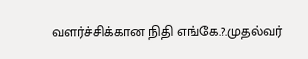வளர்ச்சிக்கான நிதி எங்கே.?.முதல்வர்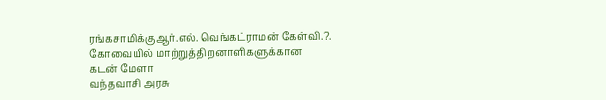ரங்கசாமிக்குஆர்.எல். வெங்கட்ராமன் கேள்வி.?.
கோவையில் மாற்றுத்திறனாளிகளுக்கான கடன் மேளா
வந்தவாசி அரசு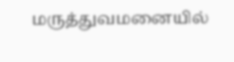மருத்துவமனையில்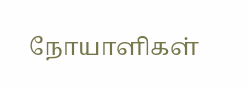நோயாளிகள்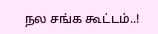நல சங்க கூட்டம்..!